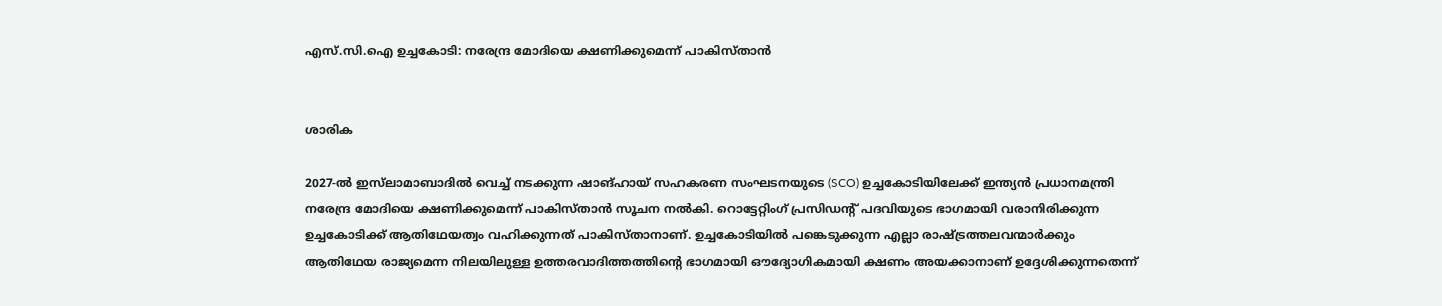എസ്.സി.ഐ ഉച്ചകോടി: നരേന്ദ്ര മോദിയെ ക്ഷണിക്കുമെന്ന് പാകിസ്താൻ


ശാരിക

2027-ൽ ഇസ്‌ലാമാബാദിൽ വെച്ച് നടക്കുന്ന ഷാങ്ഹായ് സഹകരണ സംഘടനയുടെ (SCO) ഉച്ചകോടിയിലേക്ക് ഇന്ത്യൻ പ്രധാനമന്ത്രി നരേന്ദ്ര മോദിയെ ക്ഷണിക്കുമെന്ന് പാകിസ്താൻ സൂചന നൽകി. റൊട്ടേറ്റിംഗ് പ്രസിഡന്റ് പദവിയുടെ ഭാഗമായി വരാനിരിക്കുന്ന ഉച്ചകോടിക്ക് ആതിഥേയത്വം വഹിക്കുന്നത് പാകിസ്താനാണ്. ഉച്ചകോടിയിൽ പങ്കെടുക്കുന്ന എല്ലാ രാഷ്ട്രത്തലവന്മാർക്കും ആതിഥേയ രാജ്യമെന്ന നിലയിലുള്ള ഉത്തരവാദിത്തത്തിന്റെ ഭാഗമായി ഔദ്യോഗികമായി ക്ഷണം അയക്കാനാണ് ഉദ്ദേശിക്കുന്നതെന്ന്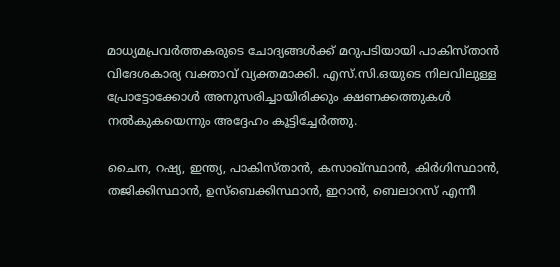മാധ്യമപ്രവർത്തകരുടെ ചോദ്യങ്ങൾക്ക് മറുപടിയായി പാകിസ്താൻ വിദേശകാര്യ വക്താവ് വ്യക്തമാക്കി. എസ്‌.സി.ഒയുടെ നിലവിലുള്ള പ്രോട്ടോക്കോൾ അനുസരിച്ചായിരിക്കും ക്ഷണക്കത്തുകൾ നൽകുകയെന്നും അദ്ദേഹം കൂട്ടിച്ചേർത്തു.

ചൈന, റഷ്യ, ഇന്ത്യ, പാകിസ്താൻ, കസാഖ്സ്ഥാൻ, കിർഗിസ്ഥാൻ, തജിക്കിസ്ഥാൻ, ഉസ്ബെക്കിസ്ഥാൻ, ഇറാൻ, ബെലാറസ് എന്നീ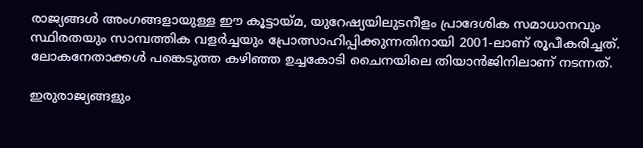രാജ്യങ്ങൾ അംഗങ്ങളായുള്ള ഈ കൂട്ടായ്മ, യുറേഷ്യയിലുടനീളം പ്രാദേശിക സമാധാനവും സ്ഥിരതയും സാമ്പത്തിക വളർച്ചയും പ്രോത്സാഹിപ്പിക്കുന്നതിനായി 2001-ലാണ് രൂപീകരിച്ചത്. ലോകനേതാക്കൾ പങ്കെടുത്ത കഴിഞ്ഞ ഉച്ചകോടി ചൈനയിലെ തിയാൻജിനിലാണ് നടന്നത്.

ഇരുരാജ്യങ്ങളും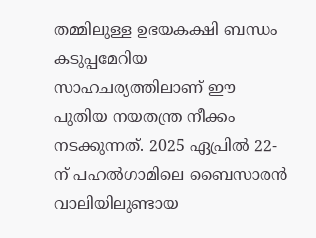തമ്മിലുള്ള ഉഭയകക്ഷി ബന്ധം കടുപ്പമേറിയ സാഹചര്യത്തിലാണ് ഈ പുതിയ നയതന്ത്ര നീക്കം നടക്കുന്നത്. 2025 ഏപ്രിൽ 22-ന് പഹൽഗാമിലെ ബൈസാരൻ വാലിയിലുണ്ടായ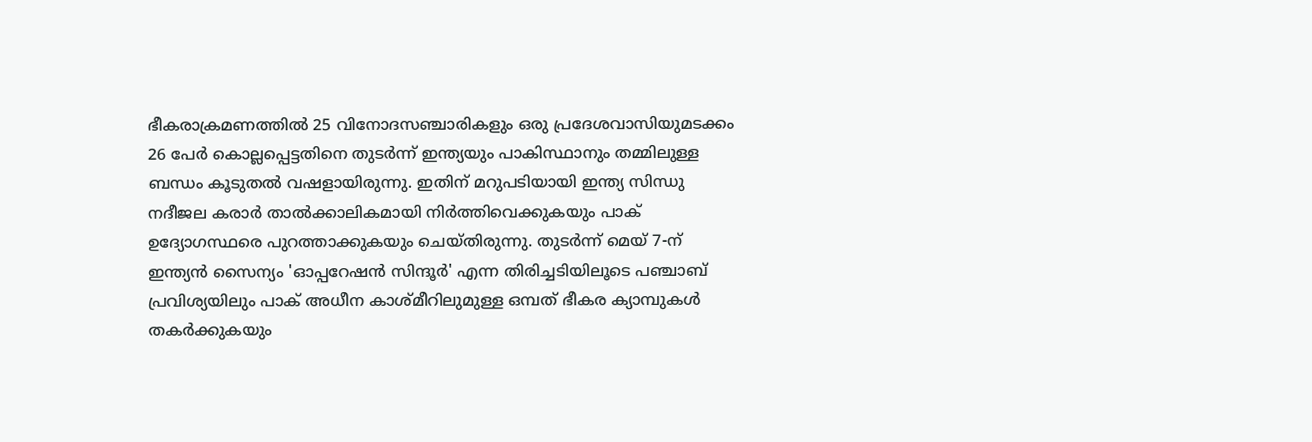ഭീകരാക്രമണത്തിൽ 25 വിനോദസഞ്ചാരികളും ഒരു പ്രദേശവാസിയുമടക്കം 26 പേർ കൊല്ലപ്പെട്ടതിനെ തുടർന്ന് ഇന്ത്യയും പാകിസ്ഥാനും തമ്മിലുള്ള ബന്ധം കൂടുതൽ വഷളായിരുന്നു. ഇതിന് മറുപടിയായി ഇന്ത്യ സിന്ധു നദീജല കരാർ താൽക്കാലികമായി നിർത്തിവെക്കുകയും പാക് ഉദ്യോഗസ്ഥരെ പുറത്താക്കുകയും ചെയ്തിരുന്നു. തുടർന്ന് മെയ് 7-ന് ഇന്ത്യൻ സൈന്യം 'ഓപ്പറേഷൻ സിന്ദൂർ' എന്ന തിരിച്ചടിയിലൂടെ പഞ്ചാബ് പ്രവിശ്യയിലും പാക് അധീന കാശ്മീറിലുമുള്ള ഒമ്പത് ഭീകര ക്യാമ്പുകൾ തകർക്കുകയും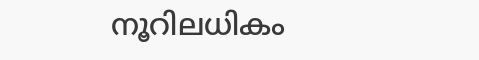നൂറിലധികം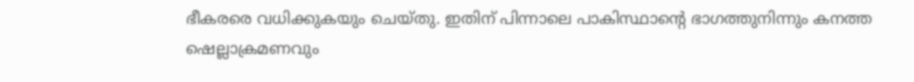ഭീകരരെ വധിക്കുകയും ചെയ്തു. ഇതിന് പിന്നാലെ പാകിസ്ഥാന്റെ ഭാഗത്തുനിന്നും കനത്ത ഷെല്ലാക്രമണവും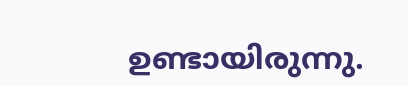ഉണ്ടായിരുന്നു.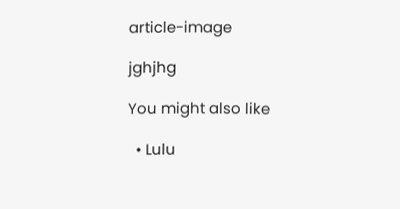article-image

jghjhg

You might also like

  • Lulu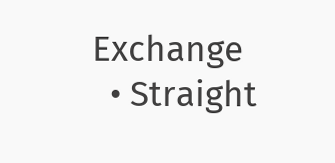Exchange
  • Straight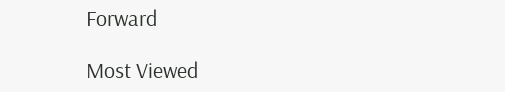Forward

Most Viewed